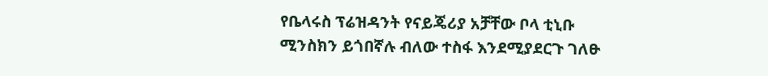የቤላሩስ ፕሬዝዳንት የናይጄሪያ አቻቸው ቦላ ቲኒቡ ሚንስክን ይጎበኛሉ ብለው ተስፋ እንደሚያደርጉ ገለፁ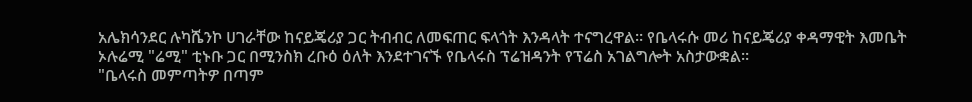አሌክሳንደር ሉካሼንኮ ሀገራቸው ከናይጄሪያ ጋር ትብብር ለመፍጠር ፍላጎት እንዳላት ተናግረዋል። የቤላሩሱ መሪ ከናይጄሪያ ቀዳማዊት እመቤት ኦሉሬሚ "ሬሚ" ቲኑቡ ጋር በሚንስክ ረቡዕ ዕለት እንደተገናኙ የቤላሩስ ፕሬዝዳንት የፕሬስ አገልግሎት አስታውቋል።
"ቤላሩስ መምጣትዎ በጣም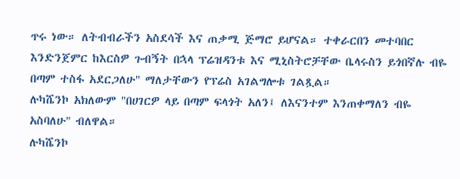ጥሩ ነው። ለትብብራችን አስደሳች እና ጠቃሚ ጅማሮ ይሆናል። ተቀራርበን መተባበር እንድንጀምር ከእርስዎ ጉብኝት በኋላ ፕሬዝዳንቱ እና ሚኒስትሮቻቸው ቤላሩስን ይጎበኛሉ ብዬ በጣም ተስፋ አደርጋለሁ" ማለታቸውን የፕሬስ አገልግሎቱ ገልጿል።
ሉካሼንኮ አክለውም "በሀገርዎ ላይ በጣም ፍላጎት አለን፤ ለእናንተም እንጠቀማለን ብዬ አስባለሁ" ብለዋል።
ሉካሼንኮ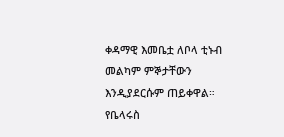ቀዳማዊ እመቤቷ ለቦላ ቲኑብ መልካም ምኞታቸውን እንዲያደርሱም ጠይቀዋል። የቤላሩስ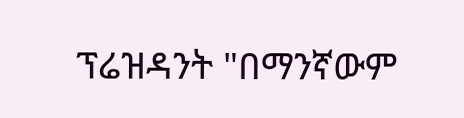ፕሬዝዳንት "በማንኛውም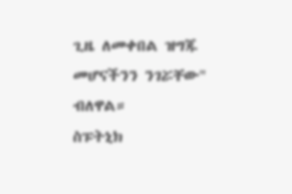ጊዜ ለመቀበል ዝግጁ መሆናችንን ንገሯቸው" ብለዋል።
ስፑትኒክ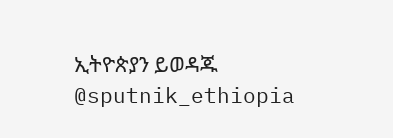ኢትዮጵያን ይወዳጁ @sputnik_ethiopia